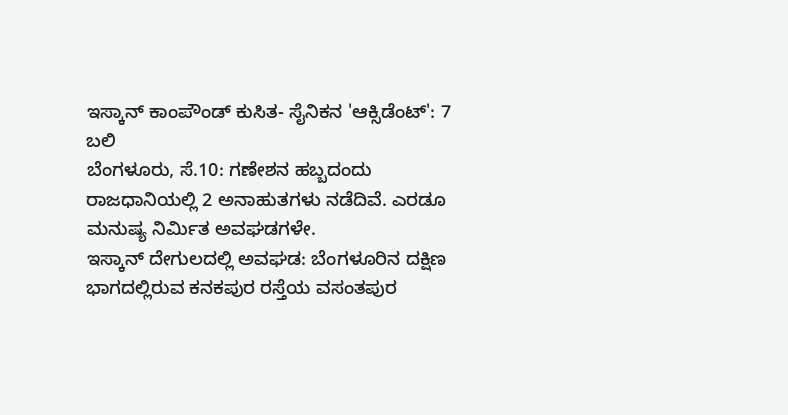ಇಸ್ಕಾನ್ ಕಾಂಪೌಂಡ್ ಕುಸಿತ- ಸೈನಿಕನ 'ಆಕ್ಸಿಡೆಂಟ್': 7 ಬಲಿ
ಬೆಂಗಳೂರು, ಸೆ.10: ಗಣೇಶನ ಹಬ್ಬದಂದು ರಾಜಧಾನಿಯಲ್ಲಿ 2 ಅನಾಹುತಗಳು ನಡೆದಿವೆ. ಎರಡೂ ಮನುಷ್ಯ ನಿರ್ಮಿತ ಅವಘಡಗಳೇ.
ಇಸ್ಕಾನ್ ದೇಗುಲದಲ್ಲಿ ಅವಘಡ: ಬೆಂಗಳೂರಿನ ದಕ್ಷಿಣ ಭಾಗದಲ್ಲಿರುವ ಕನಕಪುರ ರಸ್ತೆಯ ವಸಂತಪುರ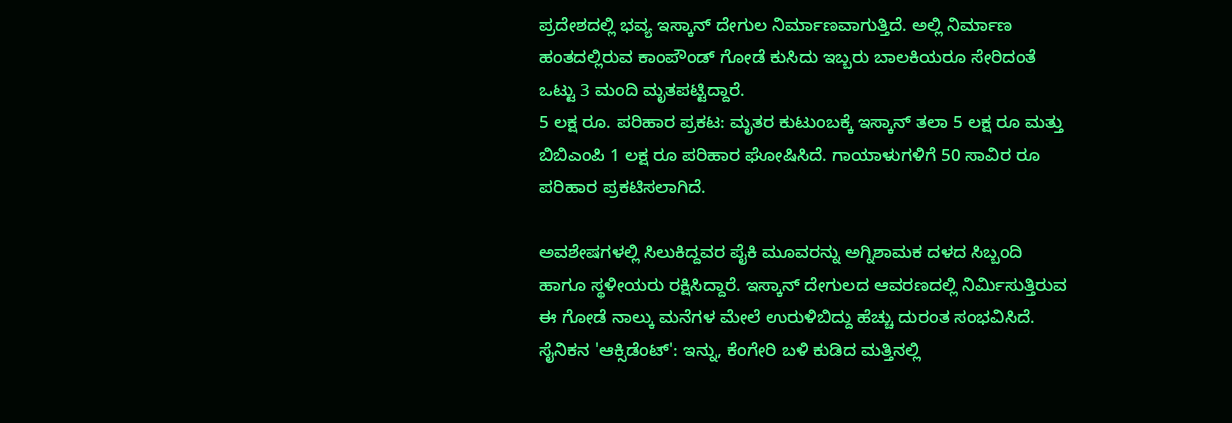ಪ್ರದೇಶದಲ್ಲಿ ಭವ್ಯ ಇಸ್ಕಾನ್ ದೇಗುಲ ನಿರ್ಮಾಣವಾಗುತ್ತಿದೆ. ಅಲ್ಲಿ ನಿರ್ಮಾಣ ಹಂತದಲ್ಲಿರುವ ಕಾಂಪೌಂಡ್ ಗೋಡೆ ಕುಸಿದು ಇಬ್ಬರು ಬಾಲಕಿಯರೂ ಸೇರಿದಂತೆ ಒಟ್ಟು 3 ಮಂದಿ ಮೃತಪಟ್ಟಿದ್ದಾರೆ.
5 ಲಕ್ಷ ರೂ. ಪರಿಹಾರ ಪ್ರಕಟ: ಮೃತರ ಕುಟುಂಬಕ್ಕೆ ಇಸ್ಕಾನ್ ತಲಾ 5 ಲಕ್ಷ ರೂ ಮತ್ತು ಬಿಬಿಎಂಪಿ 1 ಲಕ್ಷ ರೂ ಪರಿಹಾರ ಘೋಷಿಸಿದೆ. ಗಾಯಾಳುಗಳಿಗೆ 50 ಸಾವಿರ ರೂ ಪರಿಹಾರ ಪ್ರಕಟಿಸಲಾಗಿದೆ.

ಅವಶೇಷಗಳಲ್ಲಿ ಸಿಲುಕಿದ್ದವರ ಪೈಕಿ ಮೂವರನ್ನು ಅಗ್ನಿಶಾಮಕ ದಳದ ಸಿಬ್ಬಂದಿ ಹಾಗೂ ಸ್ಥಳೀಯರು ರಕ್ಷಿಸಿದ್ದಾರೆ. ಇಸ್ಕಾನ್ ದೇಗುಲದ ಆವರಣದಲ್ಲಿ ನಿರ್ಮಿಸುತ್ತಿರುವ ಈ ಗೋಡೆ ನಾಲ್ಕು ಮನೆಗಳ ಮೇಲೆ ಉರುಳಿಬಿದ್ದು ಹೆಚ್ಚು ದುರಂತ ಸಂಭವಿಸಿದೆ.
ಸೈನಿಕನ 'ಆಕ್ಸಿಡೆಂಟ್': ಇನ್ನು, ಕೆಂಗೇರಿ ಬಳಿ ಕುಡಿದ ಮತ್ತಿನಲ್ಲಿ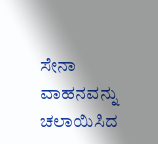ಸೇನಾ ವಾಹನವನ್ನು ಚಲಾಯಿಸಿದ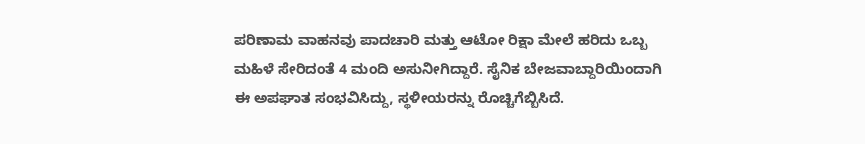ಪರಿಣಾಮ ವಾಹನವು ಪಾದಚಾರಿ ಮತ್ತು ಆಟೋ ರಿಕ್ಷಾ ಮೇಲೆ ಹರಿದು ಒಬ್ಬ ಮಹಿಳೆ ಸೇರಿದಂತೆ 4 ಮಂದಿ ಅಸುನೀಗಿದ್ದಾರೆ. ಸೈನಿಕ ಬೇಜವಾಬ್ದಾರಿಯಿಂದಾಗಿ ಈ ಅಪಘಾತ ಸಂಭವಿಸಿದ್ದು, ಸ್ಥಳೀಯರನ್ನು ರೊಚ್ಚಿಗೆಬ್ಬಿಸಿದೆ.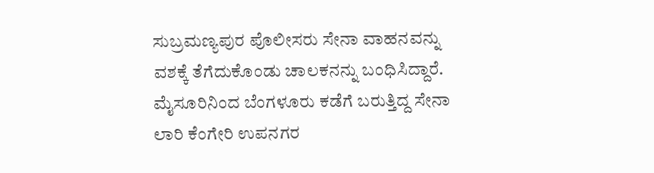ಸುಬ್ರಮಣ್ಯಪುರ ಪೊಲೀಸರು ಸೇನಾ ವಾಹನವನ್ನು ವಶಕ್ಕೆ ತೆಗೆದುಕೊಂಡು ಚಾಲಕನನ್ನು ಬಂಧಿಸಿದ್ದಾರೆ.
ಮೈಸೂರಿನಿಂದ ಬೆಂಗಳೂರು ಕಡೆಗೆ ಬರುತ್ತಿದ್ದ ಸೇನಾ ಲಾರಿ ಕೆಂಗೇರಿ ಉಪನಗರ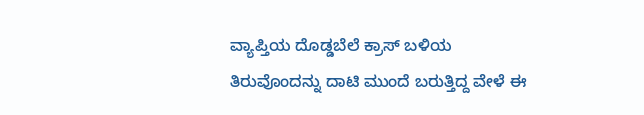ವ್ಯಾಪ್ತಿಯ ದೊಡ್ಡಬೆಲೆ ಕ್ರಾಸ್ ಬಳಿಯ ತಿರುವೊಂದನ್ನು ದಾಟಿ ಮುಂದೆ ಬರುತ್ತಿದ್ದ ವೇಳೆ ಈ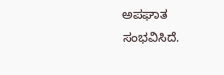ಅಪಘಾತ ಸಂಭವಿಸಿದೆ.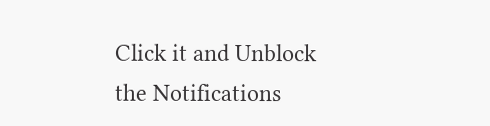Click it and Unblock the Notifications